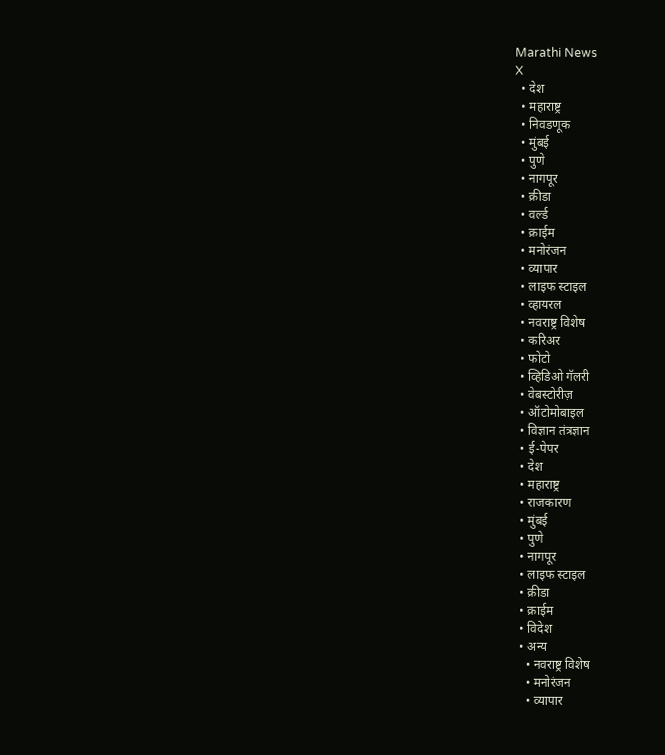Marathi News
X
  • देश
  • महाराष्ट्र
  • निवडणूक
  • मुंबई
  • पुणे
  • नागपूर
  • क्रीडा
  • वर्ल्ड
  • क्राईम
  • मनोरंजन
  • व्यापार
  • लाइफ स्टाइल
  • व्हायरल
  • नवराष्ट्र विशेष
  • करिअर
  • फोटो
  • व्हिडिओ गॅलरी
  • वेबस्टोरीज़
  • ऑटोमोबाइल
  • विज्ञान तंत्रज्ञान
  • ई-पेपर
  • देश
  • महाराष्ट्र
  • राजकारण
  • मुंबई
  • पुणे
  • नागपूर
  • लाइफ स्टाइल
  • क्रीडा
  • क्राईम
  • विदेश
  • अन्य
    • नवराष्ट्र विशेष
    • मनोरंजन
    • व्यापार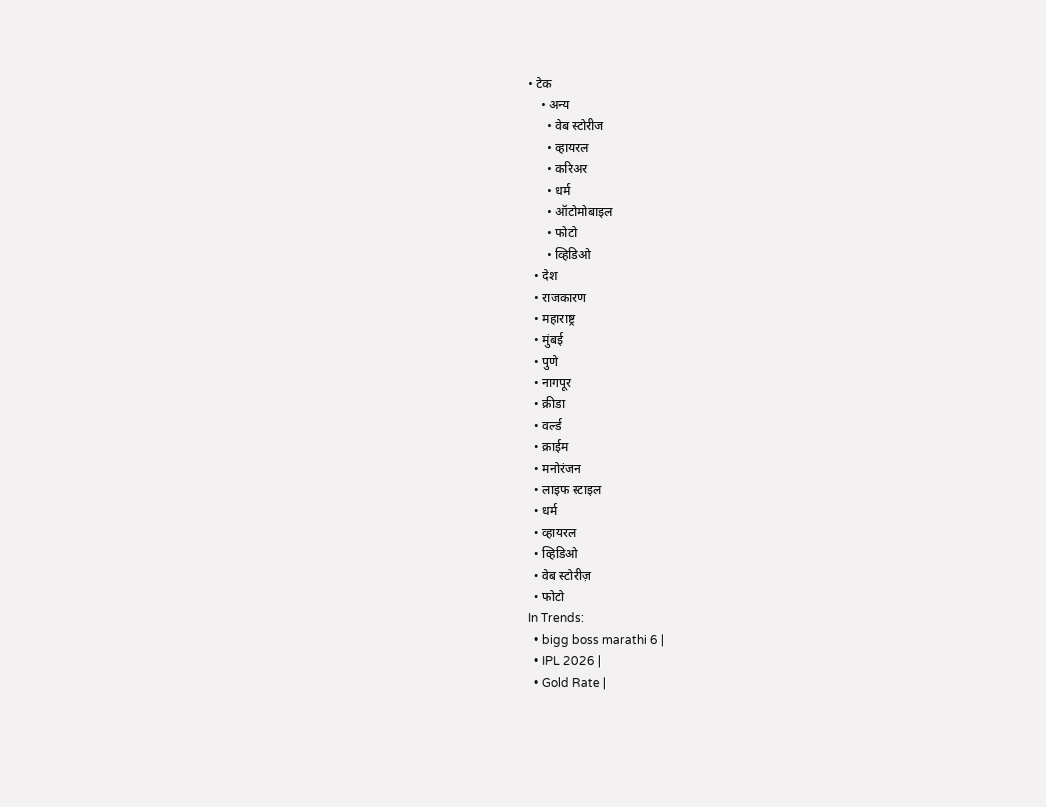• टेक
    • अन्य
      • वेब स्टोरीज
      • व्हायरल
      • करिअर
      • धर्म
      • ऑटोमोबाइल
      • फोटो
      • व्हिडिओ
  • देश
  • राजकारण
  • महाराष्ट्र
  • मुंबई
  • पुणे
  • नागपूर
  • क्रीडा
  • वर्ल्ड
  • क्राईम
  • मनोरंजन
  • लाइफ स्टाइल
  • धर्म
  • व्हायरल
  • व्हिडिओ
  • वेब स्टोरीज़
  • फोटो
In Trends:
  • bigg boss marathi 6 |
  • IPL 2026 |
  • Gold Rate |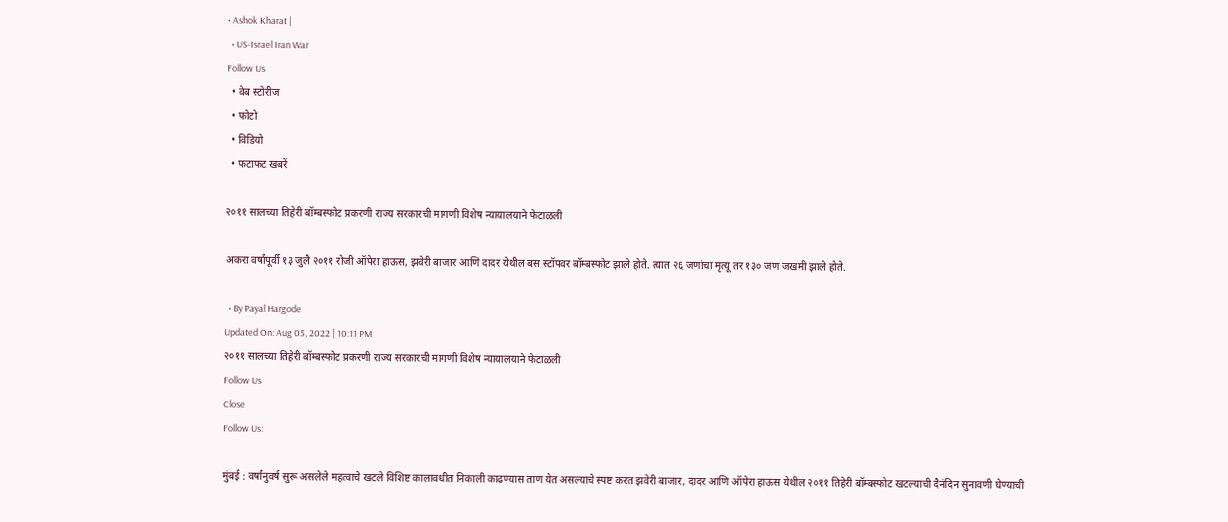• Ashok Kharat |
  • US-Israel Iran War
Follow Us
  • वेब स्टोरीज
  • फोटो
  • विडियो
  • फटाफट खबरें

२०११ सालच्या तिहेरी बॉम्बस्फोट प्रकरणी राज्य सरकारची मागणी विशेष न्यायालयाने फेटाळली

अकरा वर्षांपूर्वी १३ जुलै २०११ रोजी ऑपेरा हाऊस, झवेरी बाजार आणि दादर येथील बस स्टॉपवर बॉम्बस्फोट झाले होते. त्यात २६ जणांचा मृत्यू तर १३० जण जखमी झाले होते.

  • By Payal Hargode
Updated On: Aug 05, 2022 | 10:11 PM
२०११ सालच्या तिहेरी बॉम्बस्फोट प्रकरणी राज्य सरकारची मागणी विशेष न्यायालयाने फेटाळली
Follow Us
Close
Follow Us:

मुंबई : वर्षांनुवर्ष सुरू असलेले महत्वाचे खटले विशिष्ट कालावधीत निकाली काढण्यास ताण येत असल्याचे स्पष्ट करत झवेरी बाजार, दादर आणि ऑपेरा हाऊस येथील २०११ तिहेरी बॉम्बस्फोट खटल्याची दैनंदिन सुनावणी घेण्याची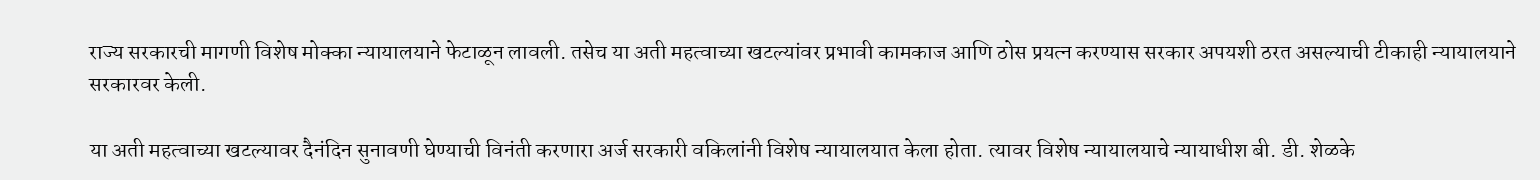राज्य सरकारची मागणी विशेष मोक्का न्यायालयाने फेटाळून लावली. तसेच या अती महत्वाच्या खटल्यांवर प्रभावी कामकाज आणि ठोस प्रयत्न करण्यास सरकार अपयशी ठरत असल्याची टीकाही न्यायालयाने सरकारवर केली.

या अती महत्वाच्या खटल्यावर दैनंदिन सुनावणी घेण्याची विनंती करणारा अर्ज सरकारी वकिलांनी विशेष न्यायालयात केला होता. त्यावर विशेष न्यायालयाचे न्यायाधीश बी. डी. शेळके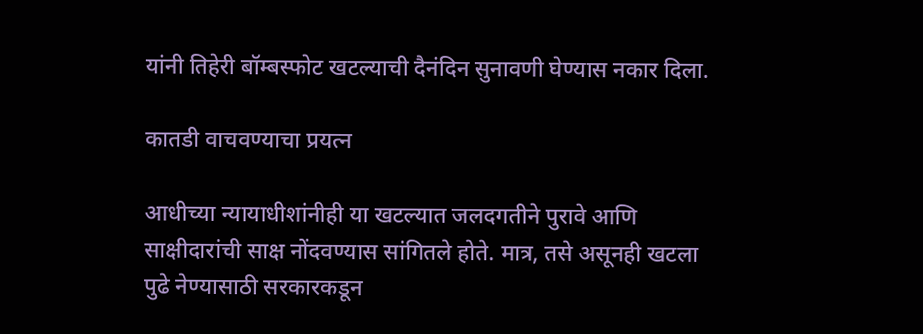यांनी तिहेरी बॉम्बस्फोट खटल्याची दैनंदिन सुनावणी घेण्यास नकार दिला.

कातडी वाचवण्याचा प्रयत्न

आधीच्या न्यायाधीशांनीही या खटल्यात जलदगतीने पुरावे आणि साक्षीदारांची साक्ष नोंदवण्यास सांगितले होते. मात्र, तसे असूनही खटला पुढे नेण्यासाठी सरकारकडून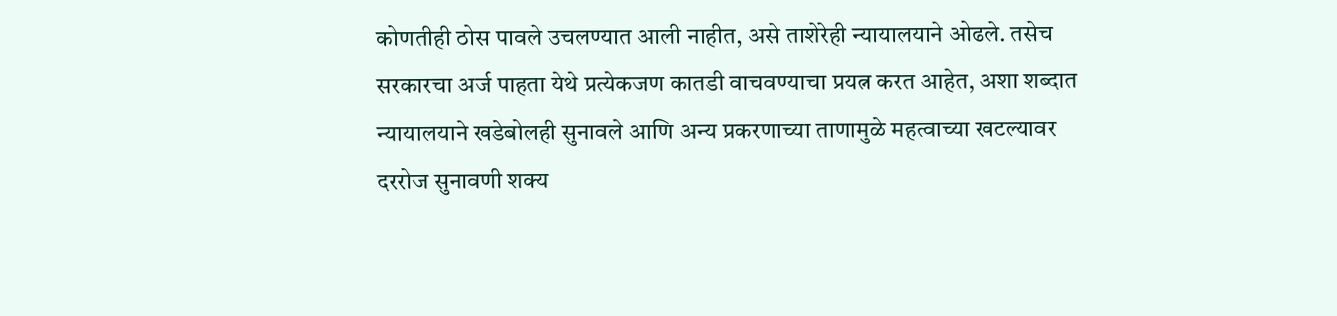कोणतीही ठोस पावले उचलण्यात आली नाहीत, असे ताशेरेही न्यायालयाने ओढले. तसेच सरकारचा अर्ज पाहता येथे प्रत्येकजण कातडी वाचवण्याचा प्रयत्न करत आहेत, अशा शब्दात न्यायालयाने खडेबोलही सुनावले आणि अन्य प्रकरणाच्या ताणामुळे महत्वाच्या खटल्यावर दररोज सुनावणी शक्य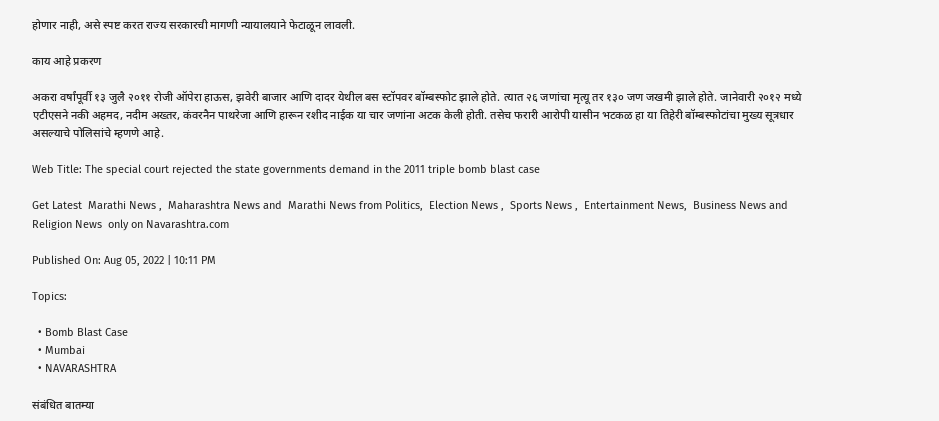होणार नाही, असे स्पष्ट करत राज्य सरकारची मागणी न्यायालयाने फेटाळून लावली.

काय आहे प्रकरण

अकरा वर्षांपूर्वी १३ जुलै २०११ रोजी ऑपेरा हाऊस, झवेरी बाजार आणि दादर येथील बस स्टॉपवर बॉम्बस्फोट झाले होते. त्यात २६ जणांचा मृत्यू तर १३० जण जखमी झाले होते. जानेवारी २०१२ मध्ये एटीएसने नकी अहमद, नदीम अख्तर, कंवरनैन पाथरेजा आणि हारून रशीद नाईक या चार जणांना अटक केली होती. तसेच फरारी आरोपी यासीन भटकळ हा या तिहेरी बॉम्बस्फोटांचा मुख्य सूत्रधार असल्याचे पोलिसांचे म्हणणे आहे.

Web Title: The special court rejected the state governments demand in the 2011 triple bomb blast case

Get Latest  Marathi News ,  Maharashtra News and  Marathi News from Politics,  Election News ,  Sports News ,  Entertainment News,  Business News and   Religion News  only on Navarashtra.com

Published On: Aug 05, 2022 | 10:11 PM

Topics:

  • Bomb Blast Case
  • Mumbai
  • NAVARASHTRA

संबंधित बातम्या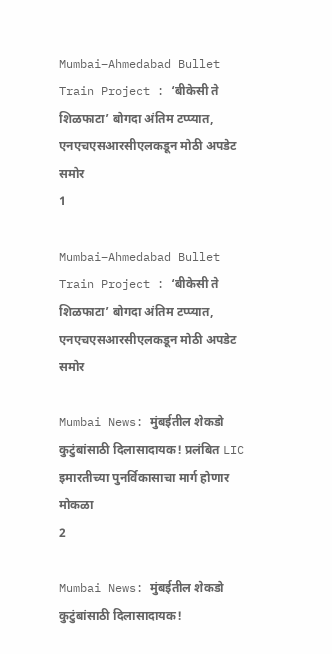Mumbai–Ahmedabad Bullet Train Project : ‘बीकेसी ते शिळफाटा’ बोगदा अंतिम टप्प्यात, एनएचएसआरसीएलकडून मोठी अपडेट समोर
1

Mumbai–Ahmedabad Bullet Train Project : ‘बीकेसी ते शिळफाटा’ बोगदा अंतिम टप्प्यात, एनएचएसआरसीएलकडून मोठी अपडेट समोर

Mumbai News: मुंबईतील शेकडो कुटुंबांसाठी दिलासादायक! प्रलंबित LIC इमारतीच्या पुनर्विकासाचा मार्ग होणार मोकळा
2

Mumbai News: मुंबईतील शेकडो कुटुंबांसाठी दिलासादायक!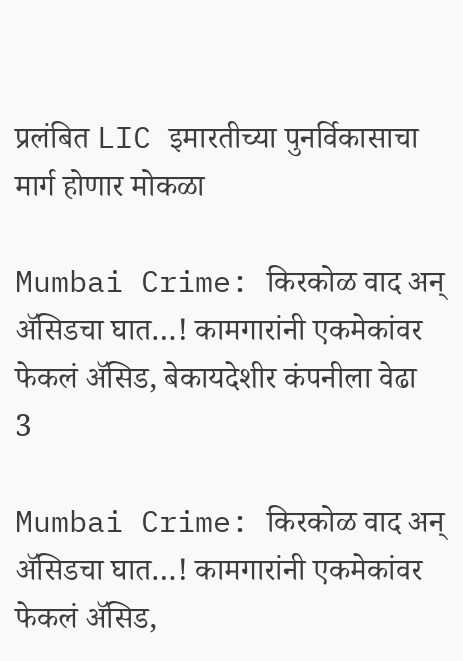प्रलंबित LIC इमारतीच्या पुनर्विकासाचा मार्ग होणार मोकळा

Mumbai Crime: किरकोळ वाद अन् ॲसिडचा घात…! कामगारांनी एकमेकांवर फेकलं ॲसिड, बेकायदेशीर कंपनीला वेढा
3

Mumbai Crime: किरकोळ वाद अन् ॲसिडचा घात…! कामगारांनी एकमेकांवर फेकलं ॲसिड,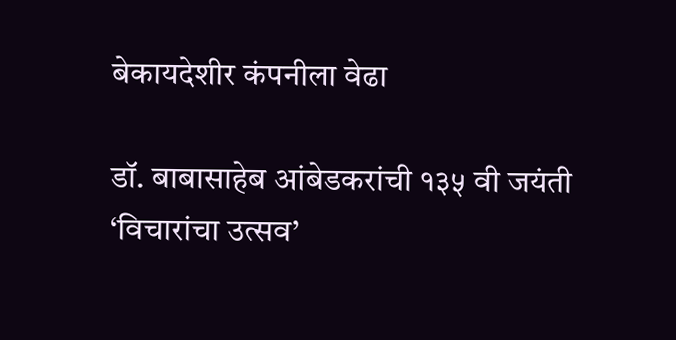बेकायदेशीर कंपनीला वेढा

डॉ. बाबासाहेब आंबेडकरांची १३५ वी जयंती ‘विचारांचा उत्सव’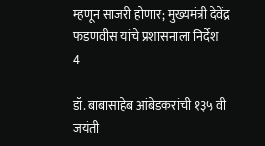म्हणून साजरी होणार; मुख्यमंत्री देवेंद्र फडणवीस यांचे प्रशासनाला निर्देश
4

डॉ. बाबासाहेब आंबेडकरांची १३५ वी जयंती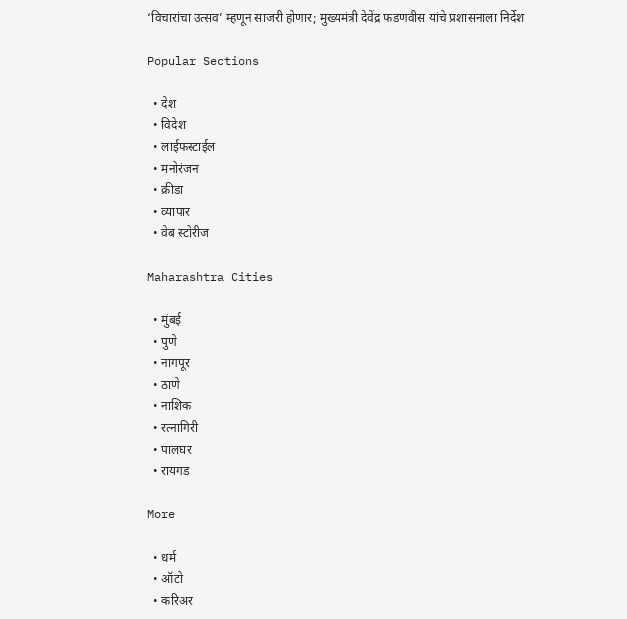‘विचारांचा उत्सव’ म्हणून साजरी होणार; मुख्यमंत्री देवेंद्र फडणवीस यांचे प्रशासनाला निर्देश

Popular Sections

  • देश
  • विदेश
  • लाईफस्टाईल
  • मनोरंजन
  • क्रीडा
  • व्यापार
  • वेब स्टोरीज

Maharashtra Cities

  • मुंबई
  • पुणे
  • नागपूर
  • ठाणे
  • नाशिक
  • रत्नागिरी
  • पालघर
  • रायगड

More

  • धर्म
  • ऑटो
  • करिअर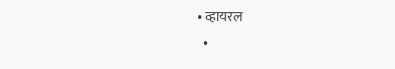• व्हायरल
  •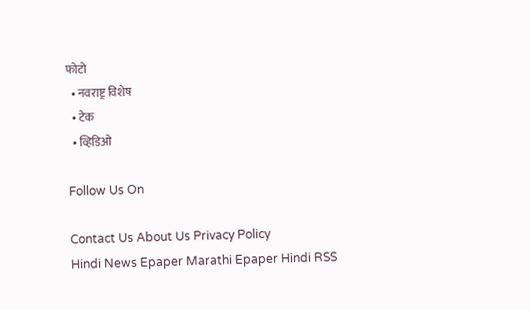फोटो
  • नवराष्ट्र विशेष
  • टेक
  • व्हिडिओ

Follow Us On

Contact Us About Us Privacy Policy
Hindi News Epaper Marathi Epaper Hindi RSS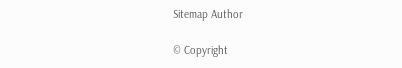Sitemap Author

© Copyright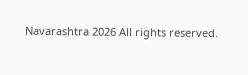Navarashtra 2026 All rights reserved.